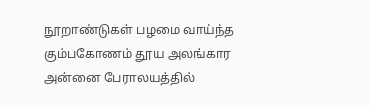நூறாண்டுகள் பழமை வாய்ந்த கும்பகோணம் தூய அலங்கார அன்னை பேராலயத்தில்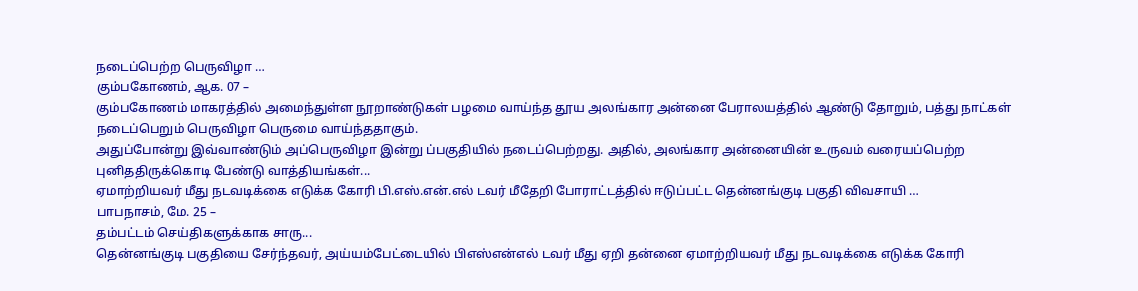நடைப்பெற்ற பெருவிழா …
கும்பகோணம், ஆக. 07 –
கும்பகோணம் மாகரத்தில் அமைந்துள்ள நூறாண்டுகள் பழமை வாய்ந்த தூய அலங்கார அன்னை பேராலயத்தில் ஆண்டு தோறும், பத்து நாட்கள் நடைப்பெறும் பெருவிழா பெருமை வாய்ந்ததாகும்.
அதுப்போன்று இவ்வாண்டும் அப்பெருவிழா இன்று ப்பகுதியில் நடைப்பெற்றது. அதில், அலங்கார அன்னையின் உருவம் வரையப்பெற்ற புனிததிருக்கொடி பேண்டு வாத்தியங்கள்...
ஏமாற்றியவர் மீது நடவடிக்கை எடுக்க கோரி பி.எஸ்.என்.எல் டவர் மீதேறி போராட்டத்தில் ஈடுப்பட்ட தென்னங்குடி பகுதி விவசாயி …
பாபநாசம், மே. 25 –
தம்பட்டம் செய்திகளுக்காக சாரு...
தென்னங்குடி பகுதியை சேர்ந்தவர், அய்யம்பேட்டையில் பிஎஸ்என்எல் டவர் மீது ஏறி தன்னை ஏமாற்றியவர் மீது நடவடிக்கை எடுக்க கோரி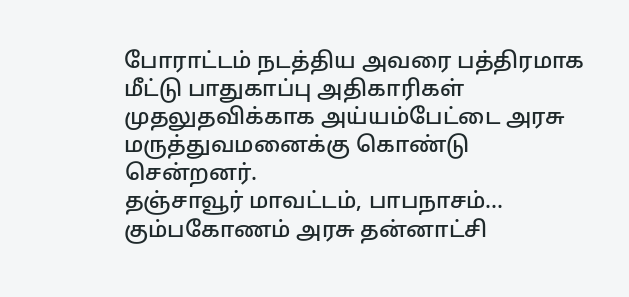போராட்டம் நடத்திய அவரை பத்திரமாக மீட்டு பாதுகாப்பு அதிகாரிகள் முதலுதவிக்காக அய்யம்பேட்டை அரசு மருத்துவமனைக்கு கொண்டு சென்றனர்.
தஞ்சாவூர் மாவட்டம், பாபநாசம்...
கும்பகோணம் அரசு தன்னாட்சி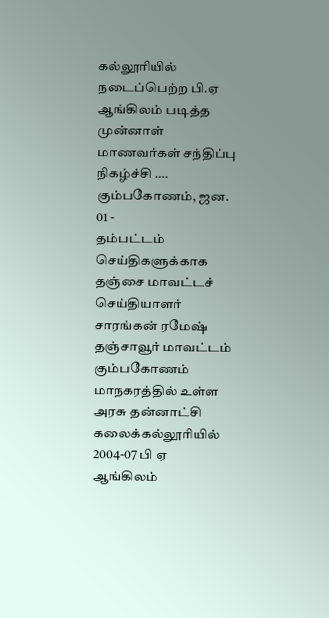கல்லூரியில் நடைப்பெற்ற பி.ஏ ஆங்கிலம் படித்த முன்னாள் மாணவர்கள் சந்திப்பு நிகழ்ச்சி ….
கும்பகோணம், ஜன. 01 -
தம்பட்டம் செய்திகளுக்காக தஞ்சை மாவட்டச் செய்தியாளர் சாரங்கன் ரமேஷ்
தஞ்சாவூர் மாவட்டம் கும்பகோணம் மாநகரத்தில் உள்ள அரசு தன்னாட்சி கலைக்கல்லூரியில் 2004-07 பி ஏ ஆங்கிலம்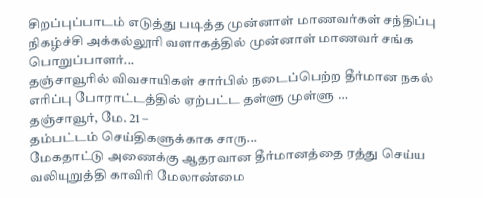சிறப்புப்பாடம் எடுத்து படித்த முன்னாள் மாணவர்கள் சந்திப்பு நிகழ்ச்சி அக்கல்லூரி வளாகத்தில் முன்னாள் மாணவர் சங்க பொறுப்பாளர்...
தஞ்சாவூரில் விவசாயிகள் சார்பில் நடைப்பெற்ற தீர்மான நகல் எரிப்பு போராட்டத்தில் ஏற்பட்ட தள்ளு முள்ளு …
தஞ்சாவூர், மே. 21 –
தம்பட்டம் செய்திகளுக்காக சாரு...
மேகதாட்டு அணைக்கு ஆதரவான தீர்மானத்தை ரத்து செய்ய வலியுறுத்தி காவிரி மேலாண்மை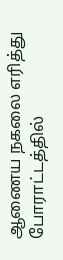ஆணைய நகலை எரித்து போராட்டத்தில்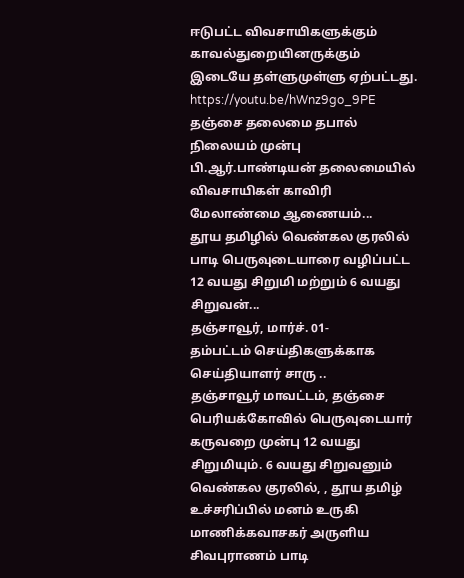ஈடுபட்ட விவசாயிகளுக்கும் காவல்துறையினருக்கும் இடையே தள்ளுமுள்ளு ஏற்பட்டது.
https://youtu.be/hWnz9go_9PE
தஞ்சை தலைமை தபால் நிலையம் முன்பு பி.ஆர்.பாண்டியன் தலைமையில் விவசாயிகள் காவிரி மேலாண்மை ஆணையம்...
தூய தமிழில் வெண்கல குரலில் பாடி பெருவுடையாரை வழிப்பட்ட 12 வயது சிறுமி மற்றும் 6 வயது சிறுவன்...
தஞ்சாவூர், மார்ச். 01-
தம்பட்டம் செய்திகளுக்காக செய்தியாளர் சாரு ..
தஞ்சாவூர் மாவட்டம், தஞ்சை பெரியக்கோவில் பெருவுடையார் கருவறை முன்பு 12 வயது சிறுமியும். 6 வயது சிறுவனும் வெண்கல குரலில், , தூய தமிழ் உச்சரிப்பில் மனம் உருகி மாணிக்கவாசகர் அருளிய சிவபுராணம் பாடி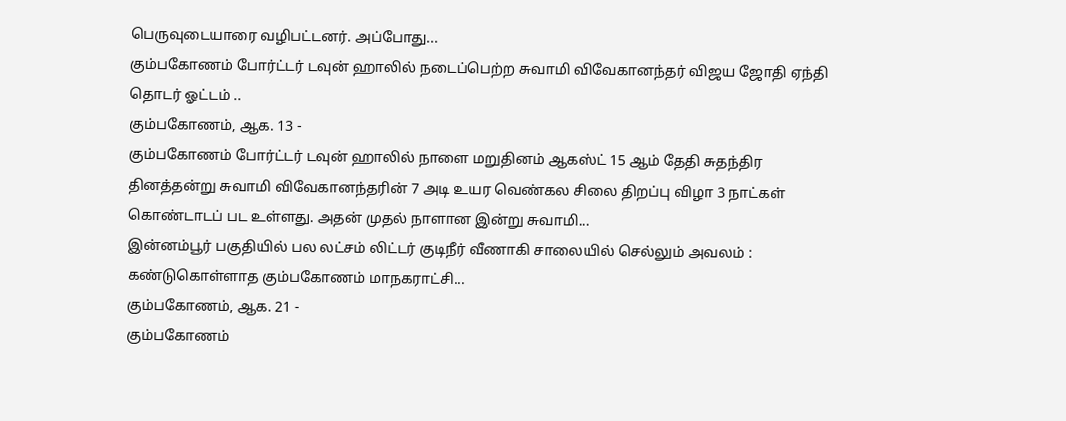பெருவுடையாரை வழிபட்டனர். அப்போது...
கும்பகோணம் போர்ட்டர் டவுன் ஹாலில் நடைப்பெற்ற சுவாமி விவேகானந்தர் விஜய ஜோதி ஏந்தி தொடர் ஓட்டம் ..
கும்பகோணம், ஆக. 13 -
கும்பகோணம் போர்ட்டர் டவுன் ஹாலில் நாளை மறுதினம் ஆகஸ்ட் 15 ஆம் தேதி சுதந்திர தினத்தன்று சுவாமி விவேகானந்தரின் 7 அடி உயர வெண்கல சிலை திறப்பு விழா 3 நாட்கள் கொண்டாடப் பட உள்ளது. அதன் முதல் நாளான இன்று சுவாமி...
இன்னம்பூர் பகுதியில் பல லட்சம் லிட்டர் குடிநீர் வீணாகி சாலையில் செல்லும் அவலம் : கண்டுகொள்ளாத கும்பகோணம் மாநகராட்சி...
கும்பகோணம், ஆக. 21 -
கும்பகோணம்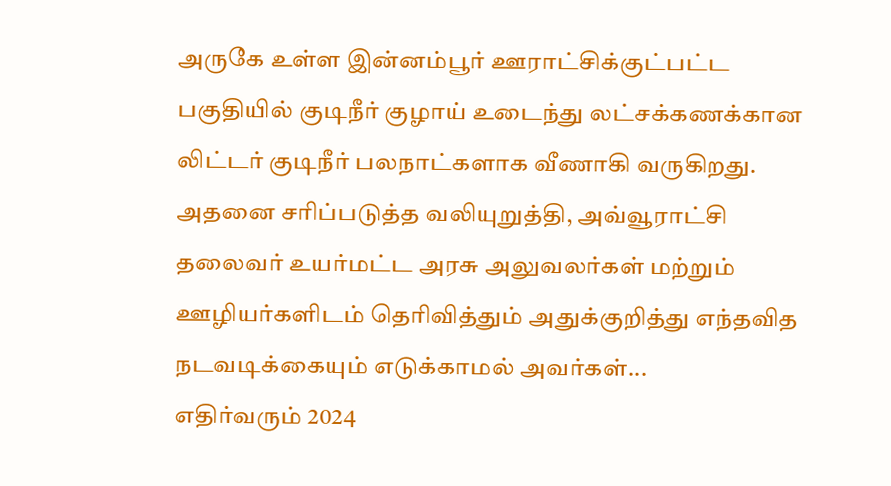அருகே உள்ள இன்னம்பூர் ஊராட்சிக்குட்பட்ட பகுதியில் குடிநீர் குழாய் உடைந்து லட்சக்கணக்கான லிட்டர் குடிநீர் பலநாட்களாக வீணாகி வருகிறது. அதனை சரிப்படுத்த வலியுறுத்தி, அவ்வூராட்சி தலைவர் உயர்மட்ட அரசு அலுவலர்கள் மற்றும் ஊழியர்களிடம் தெரிவித்தும் அதுக்குறித்து எந்தவித நடவடிக்கையும் எடுக்காமல் அவர்கள்...
எதிர்வரும் 2024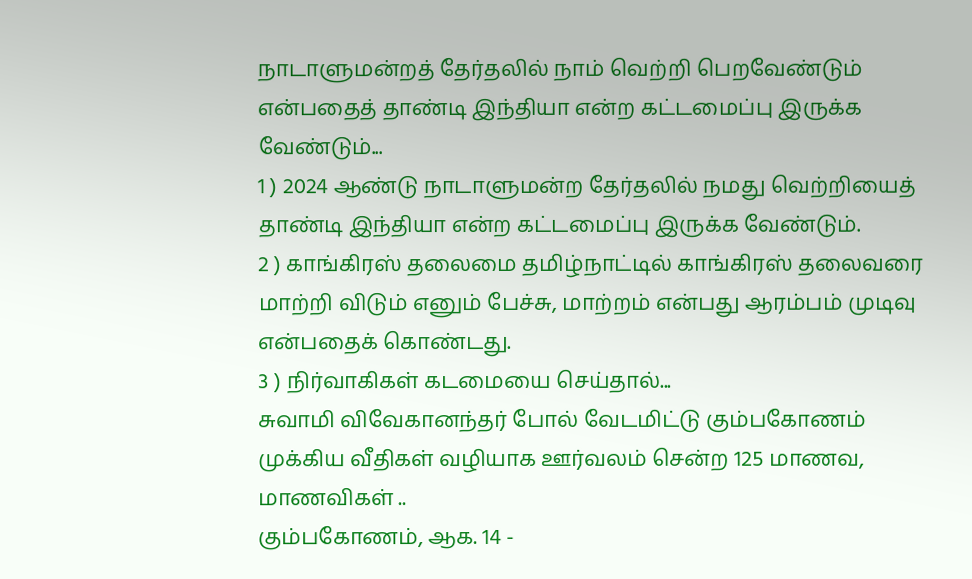நாடாளுமன்றத் தேர்தலில் நாம் வெற்றி பெறவேண்டும் என்பதைத் தாண்டி இந்தியா என்ற கட்டமைப்பு இருக்க வேண்டும்...
1 ) 2024 ஆண்டு நாடாளுமன்ற தேர்தலில் நமது வெற்றியைத் தாண்டி இந்தியா என்ற கட்டமைப்பு இருக்க வேண்டும்.
2 ) காங்கிரஸ் தலைமை தமிழ்நாட்டில் காங்கிரஸ் தலைவரை மாற்றி விடும் எனும் பேச்சு, மாற்றம் என்பது ஆரம்பம் முடிவு என்பதைக் கொண்டது.
3 ) நிர்வாகிகள் கடமையை செய்தால்...
சுவாமி விவேகானந்தர் போல் வேடமிட்டு கும்பகோணம் முக்கிய வீதிகள் வழியாக ஊர்வலம் சென்ற 125 மாணவ, மாணவிகள் ..
கும்பகோணம், ஆக. 14 -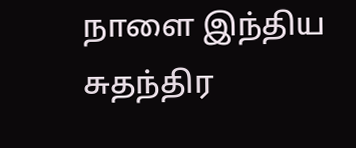நாளை இந்திய சுதந்திர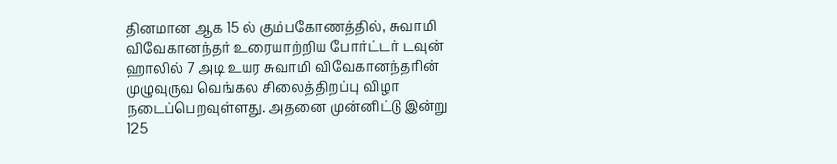தினமான ஆக 15 ல் கும்பகோணத்தில், சுவாமி விவேகானந்தர் உரையாற்றிய போர்ட்டர் டவுன் ஹாலில் 7 அடி உயர சுவாமி விவேகானந்தரின் முழுவுருவ வெங்கல சிலைத்திறப்பு விழா நடைப்பெறவுள்ளது. அதனை முன்னிட்டு இன்று 125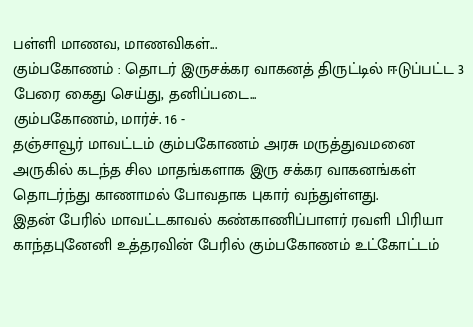பள்ளி மாணவ, மாணவிகள்...
கும்பகோணம் : தொடர் இருசக்கர வாகனத் திருட்டில் ஈடுப்பட்ட 3 பேரை கைது செய்து, தனிப்படை...
கும்பகோணம், மார்ச். 16 -
தஞ்சாவூர் மாவட்டம் கும்பகோணம் அரசு மருத்துவமனை அருகில் கடந்த சில மாதங்களாக இரு சக்கர வாகனங்கள் தொடர்ந்து காணாமல் போவதாக புகார் வந்துள்ளது.
இதன் பேரில் மாவட்டகாவல் கண்காணிப்பாளர் ரவளி பிரியா காந்தபுனேனி உத்தரவின் பேரில் கும்பகோணம் உட்கோட்டம்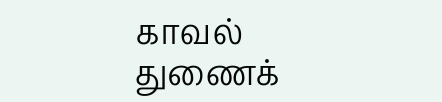காவல் துணைக்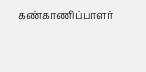கண்காணிப்பாளர்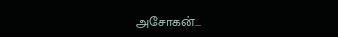அசோகன்...